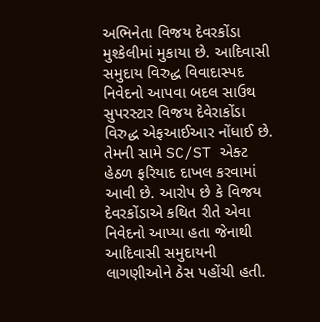અભિનેતા વિજય દેવરકોંડા મુશ્કેલીમાં મુકાયા છે. આદિવાસી સમુદાય વિરુદ્ધ વિવાદાસ્પદ નિવેદનો આપવા બદલ સાઉથ સુપરસ્ટાર વિજય દેવેરાકોંડા વિરુદ્ધ એફઆઈઆર નોંધાઈ છે. તેમની સામે SC/ST એક્ટ હેઠળ ફરિયાદ દાખલ કરવામાં આવી છે. આરોપ છે કે વિજય દેવરકોંડાએ કથિત રીતે એવા નિવેદનો આપ્યા હતા જેનાથી આદિવાસી સમુદાયની લાગણીઓને ઠેસ પહોંચી હતી.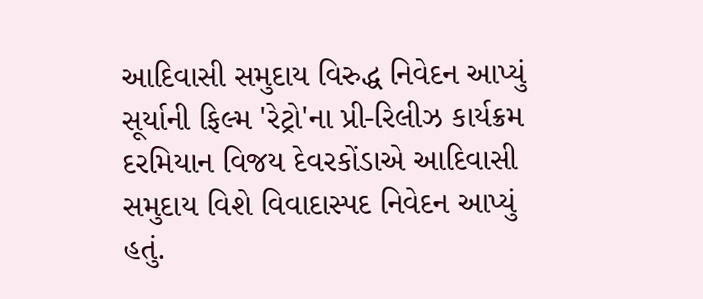આદિવાસી સમુદાય વિરુદ્ધ નિવેદન આપ્યું
સૂર્યાની ફિલ્મ 'રેટ્રો'ના પ્રી-રિલીઝ કાર્યક્રમ દરમિયાન વિજય દેવરકોંડાએ આદિવાસી સમુદાય વિશે વિવાદાસ્પદ નિવેદન આપ્યું હતું.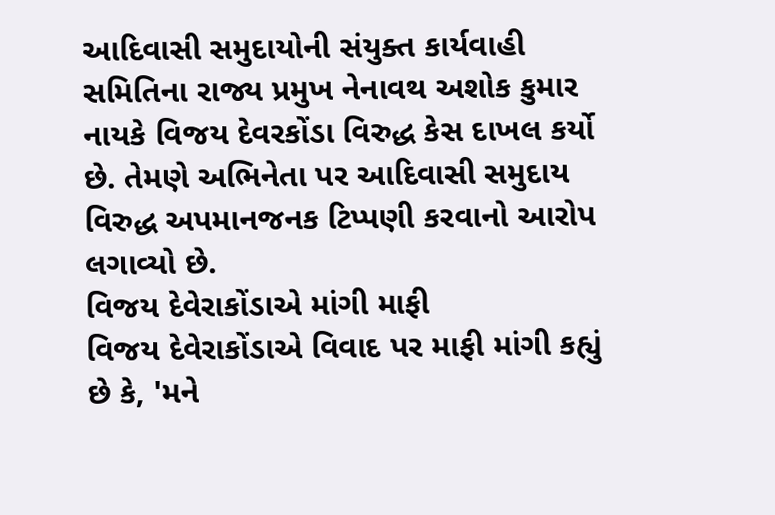આદિવાસી સમુદાયોની સંયુક્ત કાર્યવાહી સમિતિના રાજ્ય પ્રમુખ નેનાવથ અશોક કુમાર નાયકે વિજય દેવરકોંડા વિરુદ્ધ કેસ દાખલ કર્યો છે. તેમણે અભિનેતા પર આદિવાસી સમુદાય વિરુદ્ધ અપમાનજનક ટિપ્પણી કરવાનો આરોપ લગાવ્યો છે.
વિજય દેવેરાકોંડાએ માંગી માફી
વિજય દેવેરાકોંડાએ વિવાદ પર માફી માંગી કહ્યું છે કે, 'મને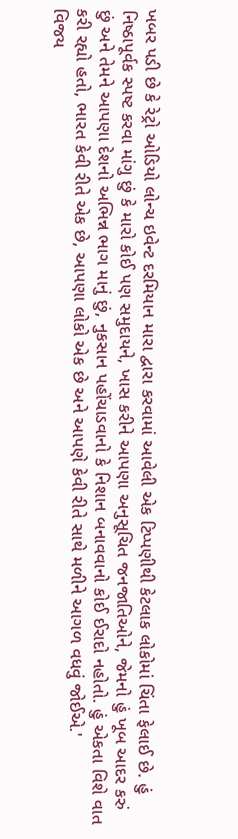ખબર પડી છે કે રેટ્રો ઓડિયો લોન્ચ ઇવેન્ટ દરમિયાન મારા દ્વારા કરવામાં આવેલી એક ટિપ્પણીથી કેટલાક લોકોમાં ચિંતા ફેલાઈ છે. હું નિષ્ઠાપૂર્વક સ્પષ્ટ કરવા માંગુ છું કે મારો કોઈ પણ સમુદાયને, ખાસ કરીને આપણા અનુસૂચિત જનજાતિઓને, જેમનો હું ખૂબ આદર કરું છું અને તેમને આપણા દેશનો અભિન્ન ભાગ માનું છું, નુકસાન પહોંચાડવાનો કે નિશાન બનાવવાનો કોઈ ઈરાદો નહોતો. હું એકતા વિશે વાત કરી રહ્યો હતો, ભારત કેવી રીતે એક છે, આપણા લોકો એક છે અને આપણે કેવી રીતે સાથે મળીને આગળ વધવું જોઈએ.'
વિજય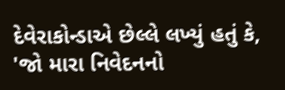દેવેરાકોન્ડાએ છેલ્લે લખ્યું હતું કે, 'જો મારા નિવેદનનો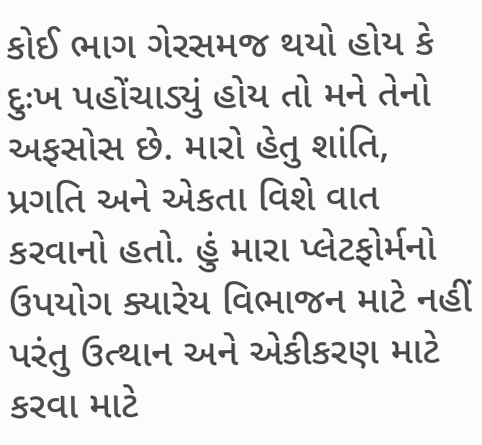કોઈ ભાગ ગેરસમજ થયો હોય કે દુઃખ પહોંચાડ્યું હોય તો મને તેનો અફસોસ છે. મારો હેતુ શાંતિ, પ્રગતિ અને એકતા વિશે વાત કરવાનો હતો. હું મારા પ્લેટફોર્મનો ઉપયોગ ક્યારેય વિભાજન માટે નહીં પરંતુ ઉત્થાન અને એકીકરણ માટે કરવા માટે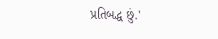પ્રતિબદ્ધ છું.'